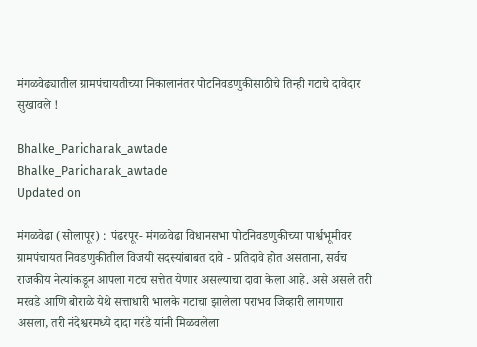मंगळवेढ्यातील ग्रामपंचायतीच्या निकालानंतर पोटनिवडणुकीसाठीचे तिन्ही गटाचे दावेदार सुखावले !

Bhalke_Paricharak_awtade
Bhalke_Paricharak_awtade
Updated on

मंगळवेढा (सोलापूर) : पंढरपूर- मंगळवेढा विधानसभा पोटनिवडणुकीच्या पार्श्वभूमीवर ग्रामपंचायत निवडणुकीतील विजयी सदस्यांबाबत दावे - प्रतिदावे होत असताना, सर्वच राजकीय नेत्यांकडून आपला गटच सत्तेत येणार असल्याचा दावा केला आहे. असे असले तरी मरवडे आणि बोराळे येथे सत्ताधारी भालके गटाचा झालेला पराभव जिव्हारी लागणारा असला, तरी नंदेश्वरमध्ये दादा गरंडे यांनी मिळवलेला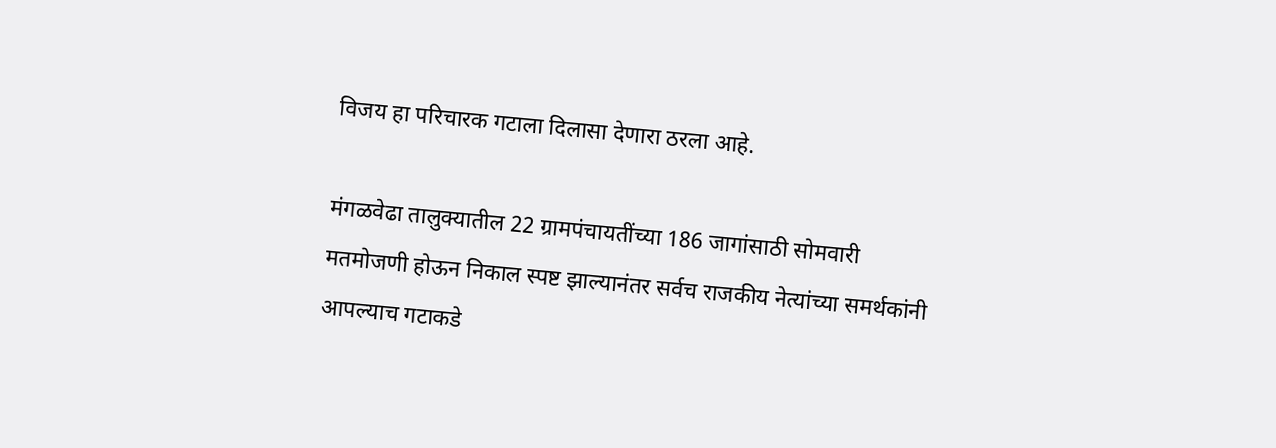विजय हा परिचारक गटाला दिलासा देणारा ठरला आहे.

मंगळवेढा तालुक्‍यातील 22 ग्रामपंचायतींच्या 186 जागांसाठी सोमवारी मतमोजणी होऊन निकाल स्पष्ट झाल्यानंतर सर्वच राजकीय नेत्यांच्या समर्थकांनी आपल्याच गटाकडे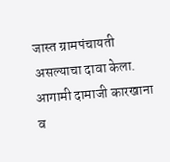जास्त ग्रामपंचायती असल्याचा दावा केला. आगामी दामाजी कारखाना व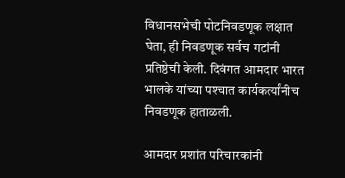विधानसभेची पोटनिवडणूक लक्षात घेता, ही निवडणूक सर्वच गटांनी प्रतिष्ठेची केली. दिवंगत आमदार भारत भालके यांच्या पश्‍चात कार्यकर्त्यांनीच निवडणूक हाताळली.

आमदार प्रशांत परिचारकांनी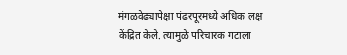मंगळवेढ्यापेक्षा पंढरपूरमध्ये अधिक लक्ष केंद्रित केले. त्यामुळे परिचारक गटाला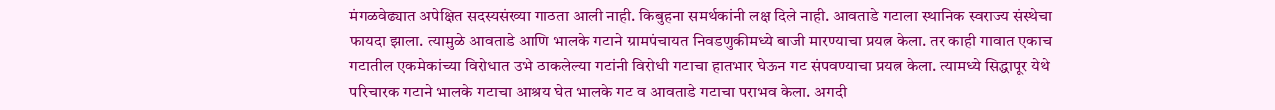मंगळवेढ्यात अपेक्षित सदस्यसंख्या गाठता आली नाही. किबुहना समर्थकांनी लक्ष दिले नाही. आवताडे गटाला स्थानिक स्वराज्य संस्थेचा फायदा झाला. त्यामुळे आवताडे आणि भालके गटाने ग्रामपंचायत निवडणुकीमध्ये बाजी मारण्याचा प्रयत्न केला. तर काही गावात एकाच गटातील एकमेकांच्या विरोधात उभे ठाकलेल्या गटांनी विरोधी गटाचा हातभार घेऊन गट संपवण्याचा प्रयत्न केला. त्यामध्ये सिद्धापूर येथे परिचारक गटाने भालके गटाचा आश्रय घेत भालके गट व आवताडे गटाचा पराभव केला. अगदी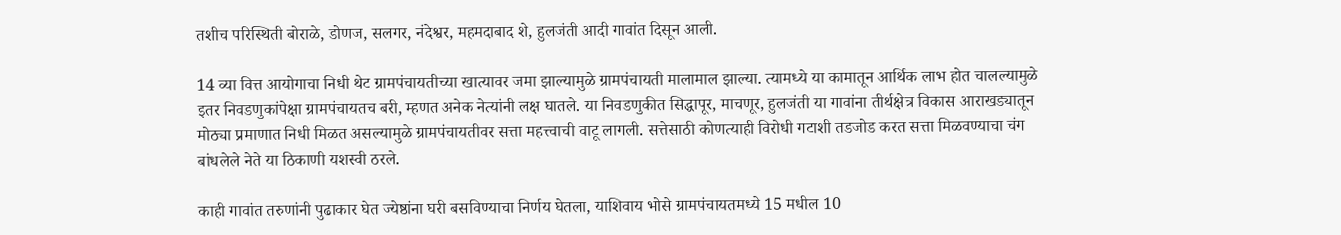तशीच परिस्थिती बोराळे, डोणज, सलगर, नंदेश्वर, महमदाबाद शे, हुलजंती आदी गावांत दिसून आली.

14 व्या वित्त आयोगाचा निधी थेट ग्रामपंचायतीच्या खात्यावर जमा झाल्यामुळे ग्रामपंचायती मालामाल झाल्या. त्यामध्ये या कामातून आर्थिक लाभ होत चालल्यामुळे इतर निवडणुकांपेक्षा ग्रामपंचायतच बरी, म्हणत अनेक नेत्यांनी लक्ष घातले. या निवडणुकीत सिद्धापूर, माचणूर, हुलजंती या गावांना तीर्थक्षेत्र विकास आराखड्यातून मोठ्या प्रमाणात निधी मिळत असल्यामुळे ग्रामपंचायतीवर सत्ता महत्त्वाची वाटू लागली. सत्तेसाठी कोणत्याही विरोधी गटाशी तडजोड करत सत्ता मिळवण्याचा चंग बांधलेले नेते या ठिकाणी यशस्वी ठरले.

काही गावांत तरुणांनी पुढाकार घेत ज्येष्ठांना घरी बसविण्याचा निर्णय घेतला, याशिवाय भोसे ग्रामपंचायतमध्ये 15 मधील 10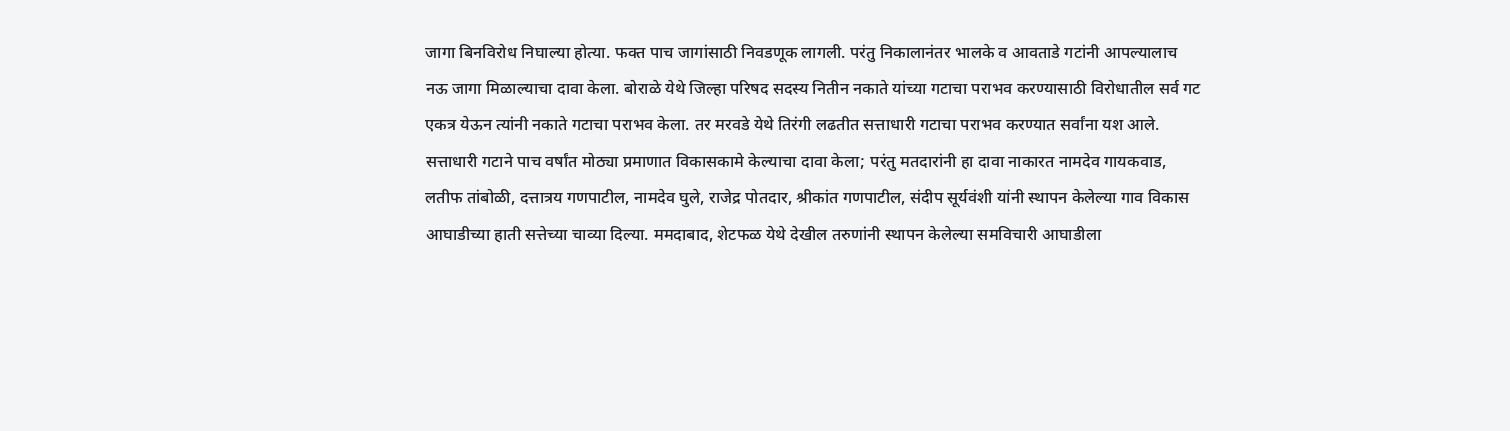जागा बिनविरोध निघाल्या होत्या. फक्त पाच जागांसाठी निवडणूक लागली. परंतु निकालानंतर भालके व आवताडे गटांनी आपल्यालाच नऊ जागा मिळाल्याचा दावा केला. बोराळे येथे जिल्हा परिषद सदस्य नितीन नकाते यांच्या गटाचा पराभव करण्यासाठी विरोधातील सर्व गट एकत्र येऊन त्यांनी नकाते गटाचा पराभव केला. तर मरवडे येथे तिरंगी लढतीत सत्ताधारी गटाचा पराभव करण्यात सर्वांना यश आले. सत्ताधारी गटाने पाच वर्षांत मोठ्या प्रमाणात विकासकामे केल्याचा दावा केला; परंतु मतदारांनी हा दावा नाकारत नामदेव गायकवाड, लतीफ तांबोळी, दत्तात्रय गणपाटील, नामदेव घुले, राजेद्र पोतदार, श्रीकांत गणपाटील, संदीप सूर्यवंशी यांनी स्थापन केलेल्या गाव विकास आघाडीच्या हाती सत्तेच्या चाव्या दिल्या. ममदाबाद, शेटफळ येथे देखील तरुणांनी स्थापन केलेल्या समविचारी आघाडीला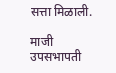सत्ता मिळाली.

माजी उपसभापती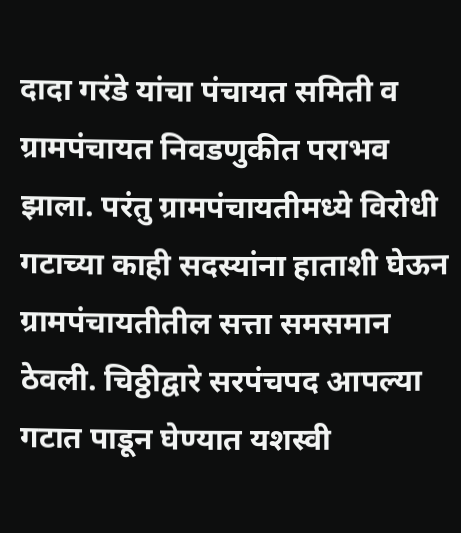दादा गरंडे यांचा पंचायत समिती व ग्रामपंचायत निवडणुकीत पराभव झाला. परंतु ग्रामपंचायतीमध्ये विरोधी गटाच्या काही सदस्यांना हाताशी घेऊन ग्रामपंचायतीतील सत्ता समसमान ठेवली. चिठ्ठीद्वारे सरपंचपद आपल्या गटात पाडून घेण्यात यशस्वी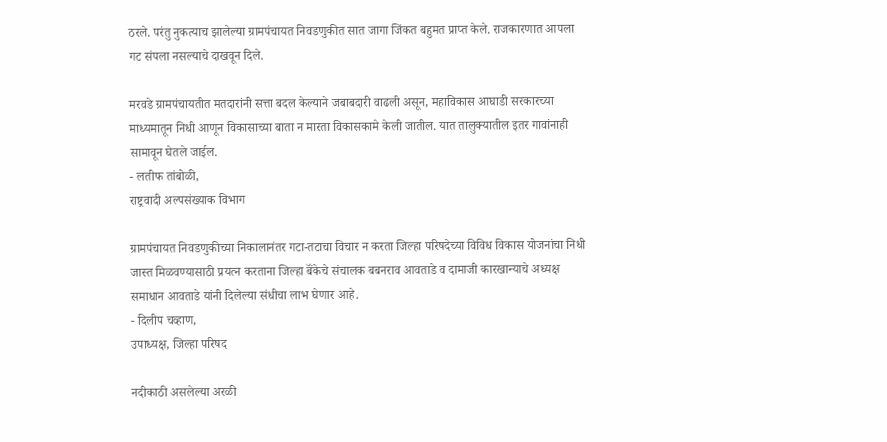ठरले. परंतु नुकत्याच झालेल्या ग्रामपंचायत निवडणुकीत सात जागा जिंकत बहुमत प्राप्त केले. राजकारणात आपला गट संपला नसल्याचे दाखवून दिले.

मरवडे ग्रामपंचायतीत मतदारांनी सत्ता बदल केल्याने जबाबदारी वाढली असून, महाविकास आघाडी सरकारच्या माध्यमातून निधी आणून विकासाच्या बाता न मारता विकासकामे केली जातील. यात तालुक्‍यातील इतर गावांनाही सामावून घेतले जाईल.
- लतीफ तांबोळी,
राष्ट्रवादी अल्पसंख्याक विभाग

ग्रामपंचायत निवडणुकीच्या निकालानंतर गटा-तटाचा विचार न करता जिल्हा परिषदेच्या विविध विकास योजनांचा निधी जास्त मिळवण्यासाठी प्रयत्न करताना जिल्हा बॅंकेचे संचालक बबनराव आवताडे व दामाजी कारखान्याचे अध्यक्ष समाधान आवताडे यांनी दिलेल्या संधीचा लाभ घेणार आहे.
- दिलीप चव्हाण,
उपाध्यक्ष, जिल्हा परिषद

नदीकाठी असलेल्या अरळी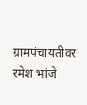ग्रामपंचायतीवर रमेश भांजे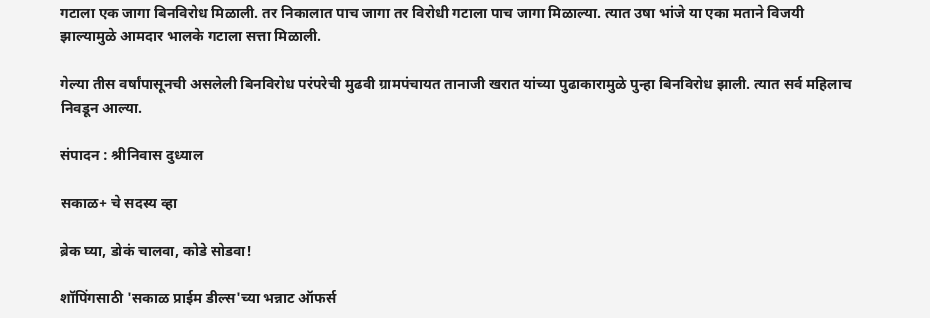गटाला एक जागा बिनविरोध मिळाली. तर निकालात पाच जागा तर विरोधी गटाला पाच जागा मिळाल्या. त्यात उषा भांजे या एका मताने विजयी झाल्यामुळे आमदार भालके गटाला सत्ता मिळाली.

गेल्या तीस वर्षांपासूनची असलेली बिनविरोध परंपरेची मुढवी ग्रामपंचायत तानाजी खरात यांच्या पुढाकारामुळे पुन्हा बिनविरोध झाली. त्यात सर्व महिलाच निवडून आल्या.

संपादन : श्रीनिवास दुध्याल

सकाळ+ चे सदस्य व्हा

ब्रेक घ्या, डोकं चालवा, कोडे सोडवा!

शॉपिंगसाठी 'सकाळ प्राईम डील्स'च्या भन्नाट ऑफर्स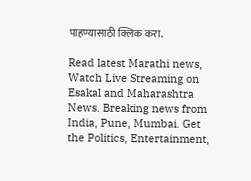पाहण्यासाठी क्लिक करा.

Read latest Marathi news, Watch Live Streaming on Esakal and Maharashtra News. Breaking news from India, Pune, Mumbai. Get the Politics, Entertainment,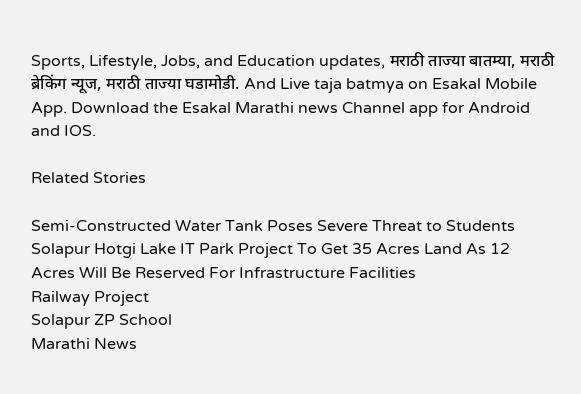Sports, Lifestyle, Jobs, and Education updates, मराठी ताज्या बातम्या, मराठी ब्रेकिंग न्यूज, मराठी ताज्या घडामोडी. And Live taja batmya on Esakal Mobile App. Download the Esakal Marathi news Channel app for Android and IOS.

Related Stories

Semi-Constructed Water Tank Poses Severe Threat to Students
Solapur Hotgi Lake IT Park Project To Get 35 Acres Land As 12 Acres Will Be Reserved For Infrastructure Facilities
Railway Project
Solapur ZP School
Marathi News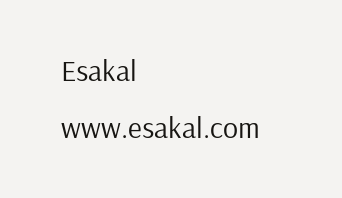Esakal
www.esakal.com